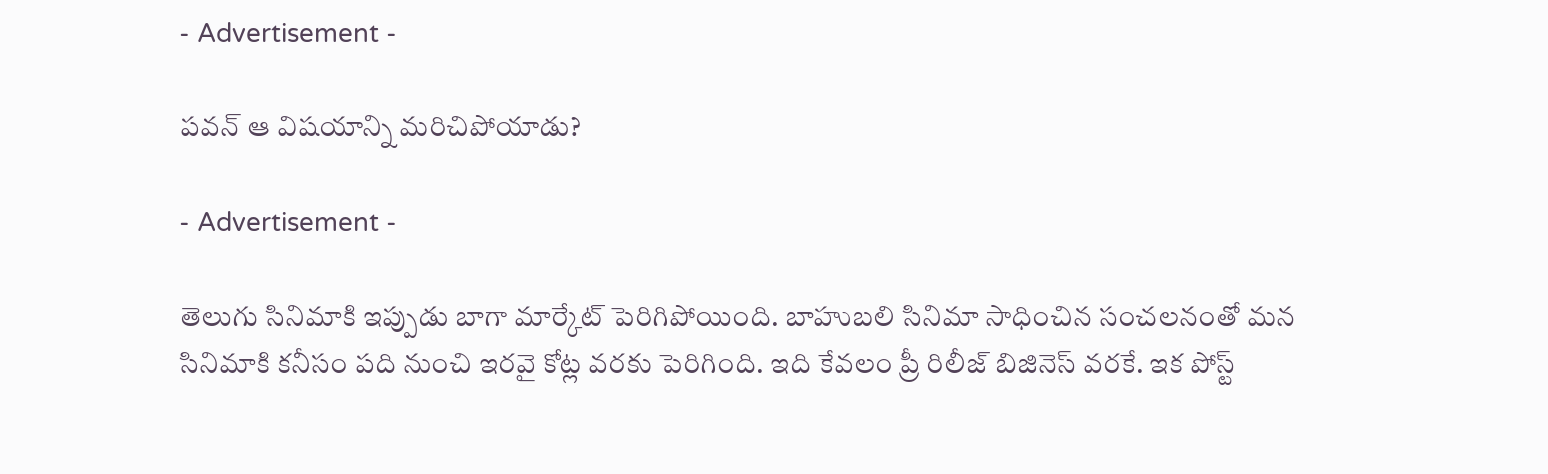- Advertisement -

పవన్ ఆ విషయాన్ని మరిచిపోయాడు?

- Advertisement -

తెలుగు సినిమాకి ఇప్పుడు బాగా మార్కేట్ పెరిగిపోయింది. బాహుబలి సినిమా సాధించిన సంచలనంతో మన సినిమాకి కనీసం పది నుంచి ఇరవై కోట్ల వరకు పెరిగింది. ఇది కేవలం ప్రీ రిలీజ్ బిజినెస్ వరకే. ఇక పోస్ట్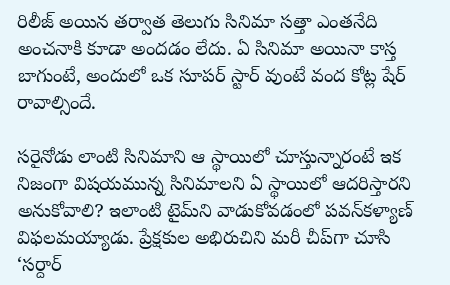రిలీజ్ అయిన తర్వాత తెలుగు సినిమా సత్తా ఎంతనేది అంచనాకి కూడా అందడం లేదు. ఏ సినిమా అయినా కాస్త బాగుంటే, అందులో ఒక సూపర్ స్టార్ వుంటే వంద కోట్ల షేర్ రావాల్సిందే.

సరైనోడు లాంటి సినిమాని ఆ స్థాయిలో చూస్తున్నారంటే ఇక నిజంగా విషయమున్న సినిమాలని ఏ స్థాయిలో ఆదరిస్తారని అనుకోవాలి? ఇలాంటి టైమ్‌ని వాడుకోవడంలో పవన్‌కళ్యాణ్‌ విఫలమయ్యాడు. ప్రేక్షకుల అభిరుచిని మరీ చీప్‌గా చూసి ‘సర్దార్‌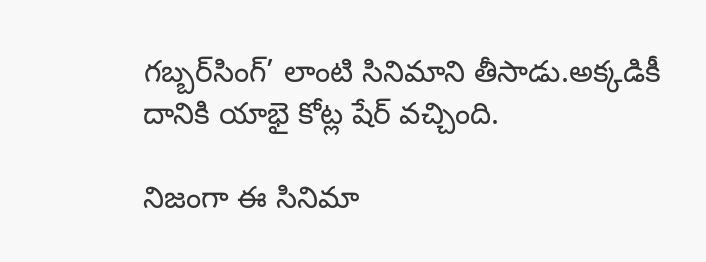గబ్బర్‌సింగ్‌’ లాంటి సినిమాని తీసాడు.అక్కడికీ దానికి యాభై కోట్ల షేర్‌ వచ్చింది.

నిజంగా ఈ సినిమా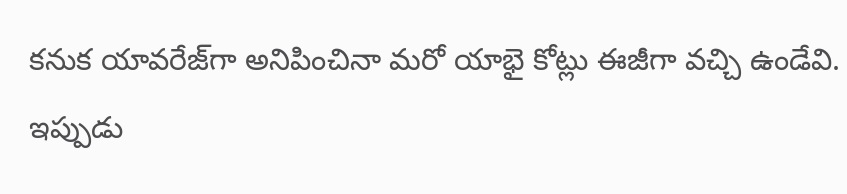కనుక యావరేజ్‌గా అనిపించినా మరో యాభై కోట్లు ఈజీగా వచ్చి ఉండేవి. ఇప్పుడు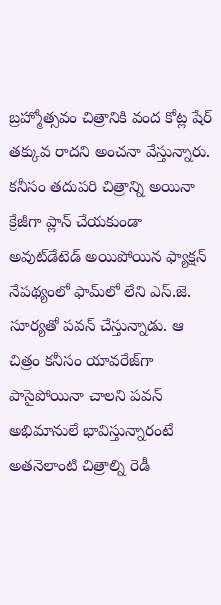బ్రహ్మోత్సవం చిత్రానికి వంద కోట్ల షేర్‌ తక్కువ రాదని అంచనా వేస్తున్నారు. కనీసం తదుపరి చిత్రాన్ని అయినా క్రేజీగా ప్లాన్‌ చేయకుండా అవుట్‌డేటెడ్‌ అయిపోయిన ఫ్యాక్షన్‌ నేపథ్యంలో ఫామ్‌లో లేని ఎస్‌.జె. సూర్యతో పవన్‌ చేస్తున్నాడు. ఆ చిత్రం కనీసం యావరేజ్‌గా పాసైపోయినా చాలని పవన్‌ అభిమానులే భావిస్తున్నారంటే అతనెలాంటి చిత్రాల్ని రెడీ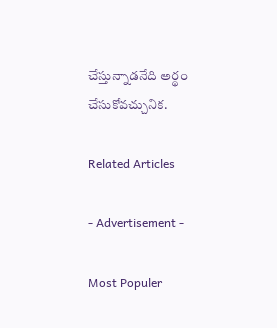చేస్తున్నాడనేది అర్థం చేసుకోవచ్చునిక.

Related Articles

- Advertisement -

Most Populer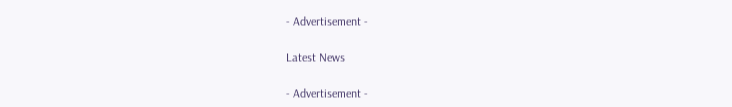- Advertisement -

Latest News

- Advertisement -